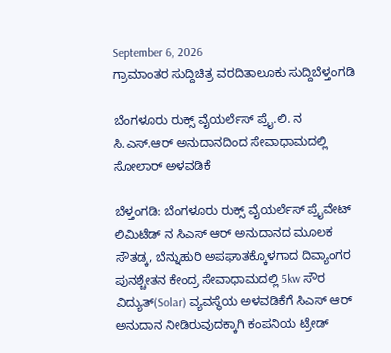September 6, 2026
ಗ್ರಾಮಾಂತರ ಸುದ್ದಿಚಿತ್ರ ವರದಿತಾಲೂಕು ಸುದ್ದಿಬೆಳ್ತಂಗಡಿ

ಬೆಂಗಳೂರು ರುಕ್ಸ್ ವೈಯರ್ಲೆಸ್ ಪ್ರೈ.ಲಿ. ನ ಸಿ.ಎಸ್.ಆರ್ ಅನುದಾನದಿಂದ ಸೇವಾಧಾಮದಲ್ಲಿ ಸೋಲಾರ್ ಅಳವಡಿಕೆ

ಬೆಳ್ತಂಗಡಿ: ಬೆಂಗಳೂರು ರುಕ್ಸ್ ವೈಯರ್ಲೆಸ್ ಪ್ರೈವೇಟ್ ಲಿಮಿಟೆಡ್ ನ ಸಿಎಸ್ ಆರ್ ಅನುದಾನದ ಮೂಲಕ ಸೌತಡ್ಕ, ಬೆನ್ನುಹುರಿ ಅಪಘಾತಕ್ಕೊಳಗಾದ ದಿವ್ಯಾಂಗರ ಪುನಶ್ಚೇತನ ಕೇಂದ್ರ ಸೇವಾಧಾಮದಲ್ಲಿ 5kw ಸೌರ ವಿದ್ಯುತ್(Solar) ವ್ಯವಸ್ಥೆಯ ಅಳವಡಿಕೆಗೆ ಸಿಎಸ್ ಆರ್ ಅನುದಾನ ನೀಡಿರುವುದಕ್ಕಾಗಿ ಕಂಪನಿಯ ಟ್ರೇಡ್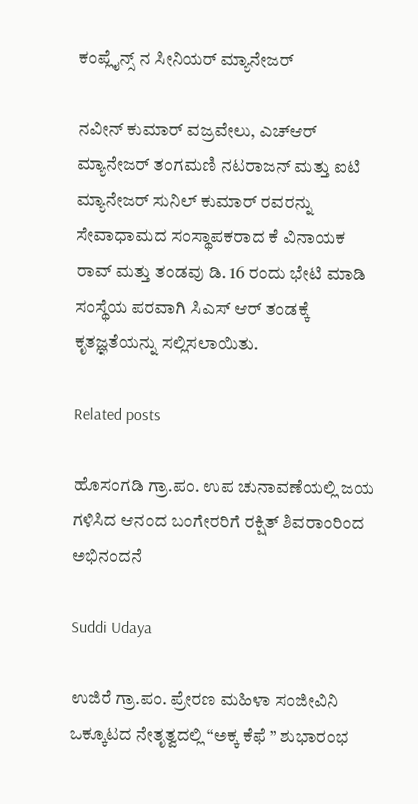ಕಂಪ್ಲೈನ್ಸ್ ನ ಸೀನಿಯರ್ ಮ್ಯಾನೇಜರ್

ನವೀನ್ ಕುಮಾರ್ ವಜ್ರವೇಲು, ಎಚ್ಆರ್ ಮ್ಯಾನೇಜರ್ ತಂಗಮಣಿ ನಟರಾಜನ್ ಮತ್ತು ಐಟಿ ಮ್ಯಾನೇಜರ್ ಸುನಿಲ್ ಕುಮಾರ್ ರವರನ್ನು ಸೇವಾಧಾಮದ ಸಂಸ್ಥಾಪಕರಾದ ಕೆ ವಿನಾಯಕ ರಾವ್ ಮತ್ತು ತಂಡವು ಡಿ. 16 ರಂದು ಭೇಟಿ ಮಾಡಿ ಸಂಸ್ಥೆಯ ಪರವಾಗಿ ಸಿಎಸ್ ಆರ್ ತಂಡಕ್ಕೆ ಕೃತಜ್ಞತೆಯನ್ನು ಸಲ್ಲಿಸಲಾಯಿತು.

Related posts

ಹೊಸಂಗಡಿ ಗ್ರಾ.ಪಂ. ಉಪ ಚುನಾವಣೆಯಲ್ಲಿ ಜಯ ಗಳಿಸಿದ ಆನಂದ ಬಂಗೇರರಿಗೆ ರಕ್ಷಿತ್ ಶಿವರಾಂರಿಂದ ಅಭಿನಂದನೆ

Suddi Udaya

ಉಜಿರೆ ಗ್ರಾ.ಪಂ. ಪ್ರೇರಣ ಮಹಿಳಾ ಸಂಜೀವಿನಿ ಒಕ್ಕೂಟದ ನೇತೃತ್ವದಲ್ಲಿ “ಅಕ್ಕ ಕೆಫೆ ” ಶುಭಾರಂಭ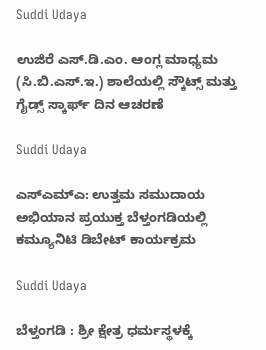Suddi Udaya

ಉಜಿರೆ ಎಸ್.ಡಿ.ಎಂ. ಆಂಗ್ಲ ಮಾಧ್ಯಮ (ಸಿ.ಬಿ.ಎಸ್.ಇ.) ಶಾಲೆಯಲ್ಲಿ ಸ್ಕೌಟ್ಸ್ ಮತ್ತು ಗೈಡ್ಸ್ ಸ್ಕಾರ್ಫ್ ದಿನ ಆಚರಣೆ

Suddi Udaya

ಎಸ್‌ಎಮ್‌ಎ: ಉತ್ತಮ ಸಮುದಾಯ ಅಭಿಯಾನ ಪ್ರಯುಕ್ತ ಬೆಳ್ತಂಗಡಿಯಲ್ಲಿ ಕಮ್ಯೂನಿಟಿ ಡಿಬೇಟ್ ಕಾರ್ಯಕ್ರಮ

Suddi Udaya

ಬೆಳ್ತಂಗಡಿ : ಶ್ರೀ ಕ್ಷೇತ್ರ ಧರ್ಮಸ್ಥಳಕ್ಕೆ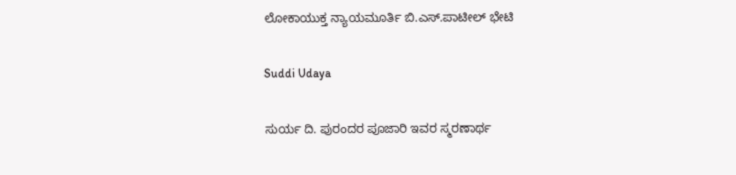ಲೋಕಾಯುಕ್ತ ನ್ಯಾಯಮೂರ್ತಿ ಬಿ.ಎಸ್.ಪಾಟೀಲ್ ಭೇಟಿ

Suddi Udaya

ಸುರ್ಯ ದಿ. ಪುರಂದರ ಪೂಜಾರಿ ಇವರ ಸ್ಮರಣಾರ್ಥ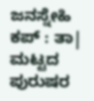ಜನಸ್ನೇಹಿ ಕಪ್ : ತಾ| ಮಟ್ಟದ ಪುರುಷರ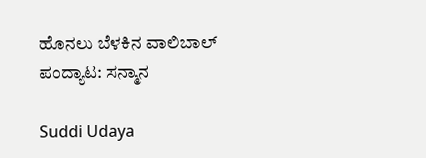ಹೊನಲು ಬೆಳಕಿನ ವಾಲಿಬಾಲ್ ಪಂದ್ಯಾಟ: ಸನ್ಮಾನ

Suddi Udaya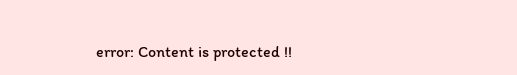error: Content is protected !!